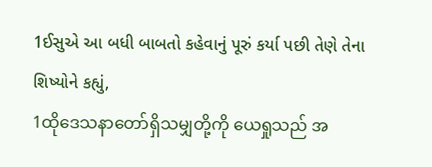1ઈસુએ આ બધી બાબતો કહેવાનું પૂરું કર્યા પછી તેણે તેના શિષ્યોને કહ્યું,
1ထိုဒေသနာတော်ရှိသမျှတို့ကို ယေရှုသည် အ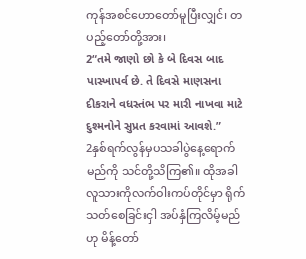ကုန်အစင်ဟောတော်မူပြီးလျှင်၊ တပည့်တော်တို့အား၊
2“તમે જાણો છો કે બે દિવસ બાદ પાસ્ખાપર્વ છે. તે દિવસે માણસના દીકરાને વધસ્તંભ પર મારી નાખવા માટે દુશ્મનોને સુપ્રત કરવામાં આવશે.”
2နှစ်ရက်လွန်မှပသခါပွဲနေ့ရောက်မည်ကို သင်တို့သိကြ၏။ ထိုအခါ လူသားကိုလက်ဝါးကပ်တိုင်မှာ ရိုက် သတ်စေခြင်းငှါ အပ်နှံကြလိမ့်မည်ဟု မိန့်တော်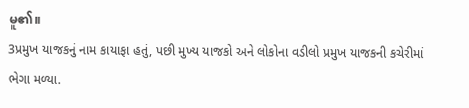မူ၏။
3પ્રમુખ યાજકનું નામ કાયાફા હતું, પછી મુખ્ય યાજકો અને લોકોના વડીલો પ્રમુખ યાજકની કચેરીમાં ભેગા મળ્યા.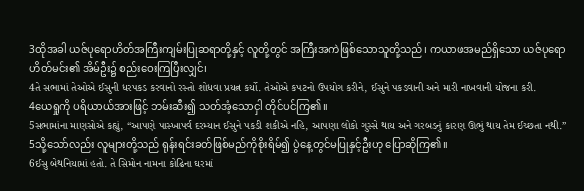3ထိုအခါ ယဇ်ပုရောဟိတ်အကြီးကျမ်းပြုဆရာတို့နှင့် လူတို့တွင် အကြီးအကဲဖြစ်သောသူတို့သည်၊ ကယာဖအမည်ရှိသော ယဇ်ပုရောဟိတ်မင်း၏ အိမ်ဦး၌ စည်းဝေးကြပြီးလျှင်၊
4તે સભામાં તેઓએ ઈસુની ધરપકડ કરવાનો રસ્તો શોધવા પ્રયત્ન કર્યો. તેઓએ કપટનો ઉપયોગ કરીને, ઈસુને પકડવાની અને મારી નાખવાની યોજના કરી.
4ယေရှုကို ပရိယာယ်အားဖြင့် ဘမ်းဆီး၍ သတ်အံ့သောငှါ တိုင်ပင်ကြ၏။
5સભામાંના માણસોએ કહ્યું, “આપણે પાસ્ખાપર્વ દરમ્યાન ઈસુને પકડી શકીએ નહિ, આપણા લોકો ગુસ્સે થાય અને ગરબડનું કારણ ઊભું થાય તેમ ઈચ્છતા નથી.”
5သို့သော်လည်း လူများတို့သည် ရုန်းရင်းခတ်ဖြစ်မည်ကိုစိုးရိမ်၍ ပွဲနေ့တွင်မပြုနှင့်ဦးဟု ပြောဆိုကြ၏။
6ઈસુ બેથનિયામાં હતો. તે સિમોન નામના કોઢિના ઘરમાં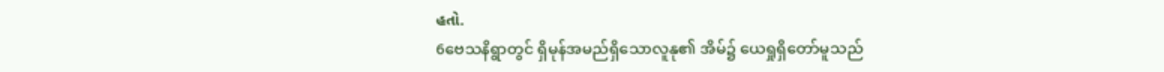હતો.
6ဗေသနိရွာတွင် ရှိမုန်အမည်ရှိသောလူနု၏ အိမ်၌ ယေရှုရှိတော်မူသည်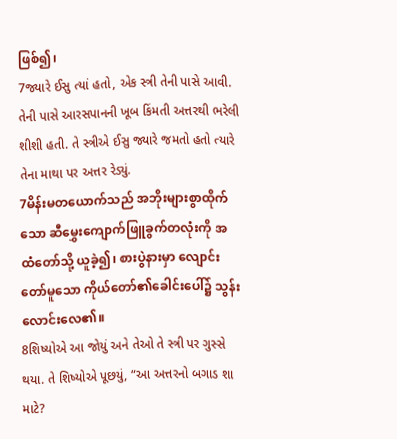ဖြစ်၍၊
7જ્યારે ઈસુ ત્યાં હતો, એક સ્ત્રી તેની પાસે આવી. તેની પાસે આરસપાનની ખૂબ કિંમતી અત્તરથી ભરેલી શીશી હતી. તે સ્ત્રીએ ઈસુ જ્યારે જમતો હતો ત્યારે તેના માથા પર અત્તર રેડ્યું.
7မိန်းမတယောက်သည် အဘိုးများစွာထိုက်သော ဆီမွှေးကျောက်ဖြူခွက်တလုံးကို အထံတော်သို့ ယူခဲ့၍၊ စားပွဲနားမှာ လျောင်းတော်မူသော ကိုယ်တော်၏ခေါင်းပေါ်၌ သွန်းလောင်းလေ၏။
8શિષ્યોએ આ જોયું અને તેઓ તે સ્ત્રી પર ગુસ્સે થયા. તે શિષ્યોએ પૂછયું, “આ અત્તરનો બગાડ શા માટે?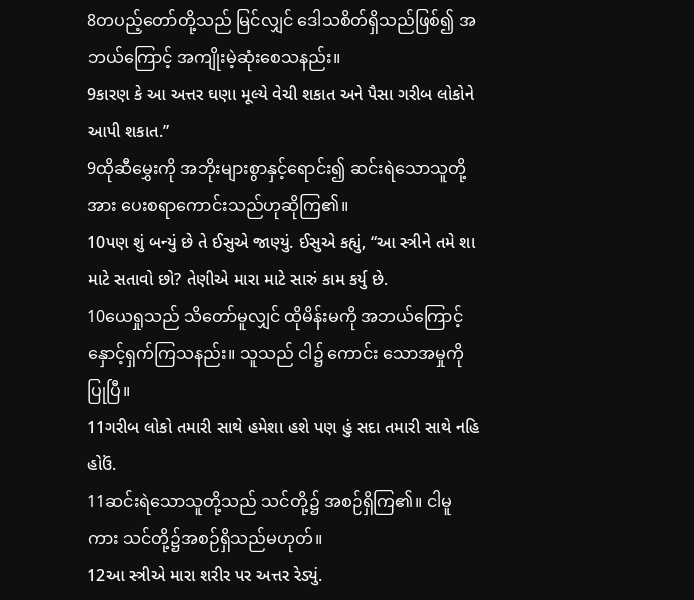8တပည့်တော်တို့သည် မြင်လျှင် ဒေါသစိတ်ရှိသည်ဖြစ်၍ အဘယ်ကြောင့် အကျိုးမဲ့ဆုံးစေသနည်း။
9કારણ કે આ અત્તર ઘણા મૂલ્યે વેચી શકાત અને પૈસા ગરીબ લોકોને આપી શકાત.”
9ထိုဆီမွှေးကို အဘိုးများစွာနှင့်ရောင်း၍ ဆင်းရဲသောသူတို့အား ပေးစရာကောင်းသည်ဟုဆိုကြ၏။
10પણ શું બન્યું છે તે ઈસુએ જાણ્યું. ઈસુએ કહ્યું, “આ સ્ત્રીને તમે શા માટે સતાવો છો? તેણીએ મારા માટે સારું કામ કર્યુ છે.
10ယေရှုသည် သိတော်မူလျှင် ထိုမိန်းမကို အဘယ်ကြောင့်နှောင့်ရှက်ကြသနည်း။ သူသည် ငါ၌ ကောင်း သောအမှုကိုပြုပြီ။
11ગરીબ લોકો તમારી સાથે હમેશા હશે પણ હું સદા તમારી સાથે નહિ હોઉં.
11ဆင်းရဲသောသူတို့သည် သင်တို့၌ အစဉ်ရှိကြ၏။ ငါမူကား သင်တို့၌အစဉ်ရှိသည်မဟုတ်။
12આ સ્ત્રીએ મારા શરીર પર અત્તર રેડ્યું.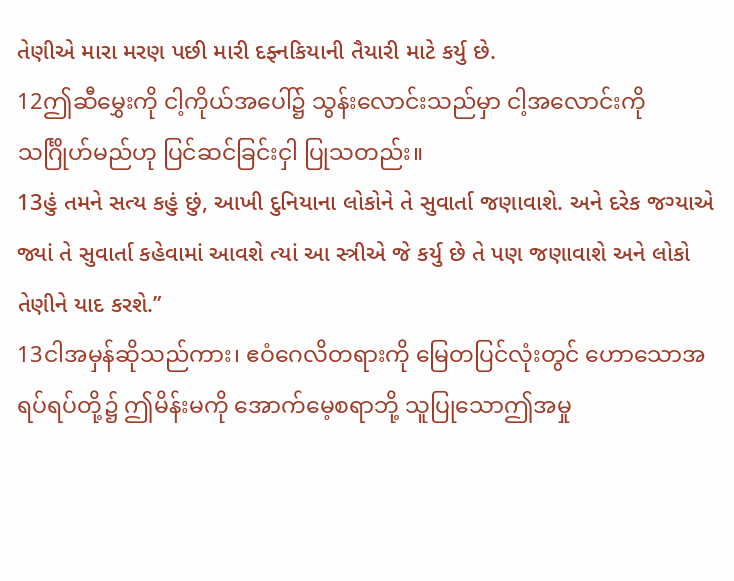તેણીએ મારા મરણ પછી મારી દફ્નકિયાની તૈયારી માટે કર્યુ છે.
12ဤဆီမွှေးကို ငါ့ကိုယ်အပေါ်၌ သွန်းလောင်းသည်မှာ ငါ့အလောင်းကို သင်္ဂြိုဟ်မည်ဟု ပြင်ဆင်ခြင်းငှါ ပြုသတည်း။
13હું તમને સત્ય કહું છું, આખી દુનિયાના લોકોને તે સુવાર્તા જણાવાશે. અને દરેક જગ્યાએ જ્યાં તે સુવાર્તા કહેવામાં આવશે ત્યાં આ સ્ત્રીએ જે કર્યુ છે તે પણ જણાવાશે અને લોકો તેણીને યાદ કરશે.”
13ငါအမှန်ဆိုသည်ကား၊ ဧဝံဂေလိတရားကို မြေတပြင်လုံးတွင် ဟောသောအရပ်ရပ်တို့၌ ဤမိန်းမကို အောက်မေ့စရာဘို့ သူပြုသောဤအမှု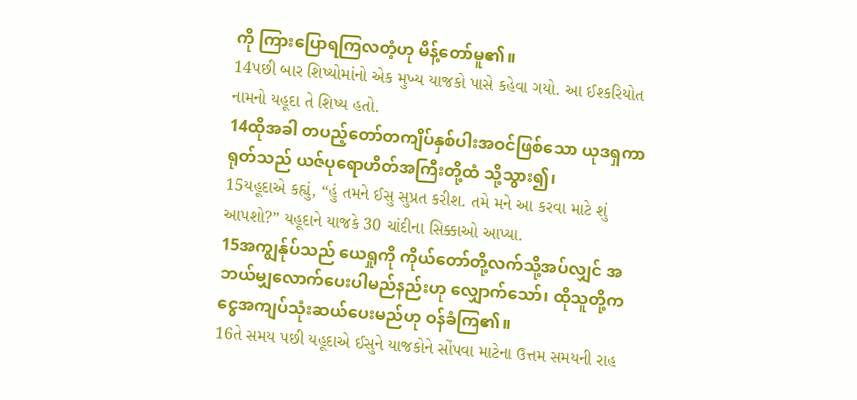ကို ကြားပြောရကြလတံ့ဟု မိန့်တော်မူ၏။
14પછી બાર શિષ્યોમાંનો એક મુખ્ય યાજકો પાસે કહેવા ગયો. આ ઈશ્કરિયોત નામનો યહૂદા તે શિષ્ય હતો.
14ထိုအခါ တပည့်တော်တကျိပ်နှစ်ပါးအဝင်ဖြစ်သော ယုဒရှကာရုတ်သည် ယဇ်ပုရောဟိတ်အကြီးတို့ထံ သို့သွား၍၊
15યહૂદાએ કહ્યું, “હું તમને ઈસુ સુપ્રત કરીશ. તમે મને આ કરવા માટે શું આપશો?” યહૂદાને યાજકે 30 ચાંદીના સિક્કાઓ આપ્યા.
15အကျွန်ုပ်သည် ယေရှုကို ကိုယ်တော်တို့လက်သို့အပ်လျှင် အဘယ်မျှလောက်ပေးပါမည်နည်းဟု လျှောက်သော်၊ ထိုသူတို့က ငွေအကျပ်သုံးဆယ်ပေးမည်ဟု ဝန်ခံကြ၏။
16તે સમય પછી યહૂદાએ ઈસુને યાજકોને સોંપવા માટેના ઉત્તમ સમયની રાહ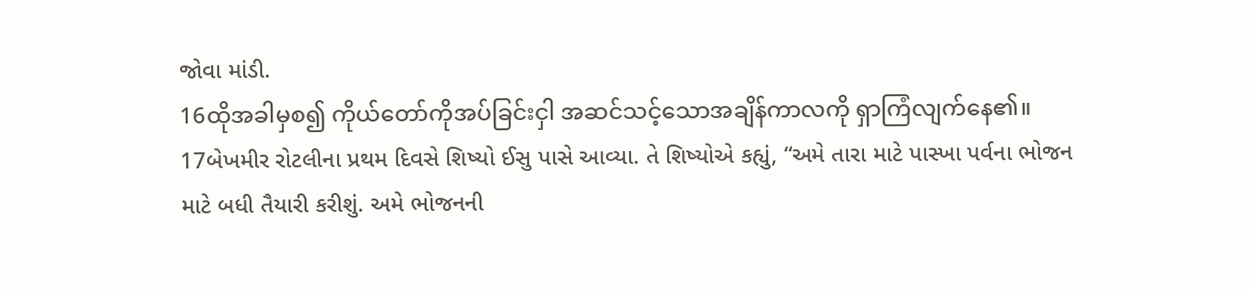જોવા માંડી.
16ထိုအခါမှစ၍ ကိုယ်တော်ကိုအပ်ခြင်းငှါ အဆင်သင့်သောအချိန်ကာလကို ရှာကြံလျက်နေ၏။
17બેખમીર રોટલીના પ્રથમ દિવસે શિષ્યો ઈસુ પાસે આવ્યા. તે શિષ્યોએ કહ્યું, “અમે તારા માટે પાસ્ખા પર્વના ભોજન માટે બધી તૈયારી કરીશું. અમે ભોજનની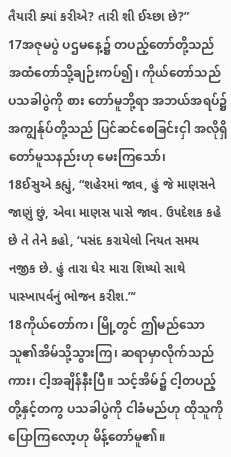તૈયારી ક્યાં કરીએ? તારી શી ઈચ્છા છે?”
17အဇုမပွဲ ပဌမနေ့၌ တပည့်တော်တို့သည် အထံတော်သို့ချဉ်းကပ်၍၊ ကိုယ်တော်သည် ပသခါပွဲကို စား တော်မူဘို့ရာ အဘယ်အရပ်၌ အကျွန်ုပ်တို့သည် ပြင်ဆင်စေခြင်းငှါ အလိုရှိတော်မူသနည်းဟု မေးကြသော်၊
18ઈસુએ કહ્યું, “શહેરમાં જાવ, હું જે માણસને જાણું છું, એવા માણસ પાસે જાવ. ઉપદેશક કહે છે તે તેને કહો, ‘પસંદ કરાયેલો નિયત સમય નજીક છે. હું તારા ઘેર મારા શિષ્યો સાથે પાસ્ખાપર્વનું ભોજન કરીશ.”‘
18ကိုယ်တော်က၊ မြို့တွင် ဤမည်သောသူ၏အိမ်သို့သွားကြ၊ ဆရာမှာလိုက်သည်ကား၊ ငါ့အချိန်နီးပြီ။ သင့်အိမ်၌ ငါ့တပည့်တို့နှင့်တကွ ပသခါပွဲကို ငါခံမည်ဟု ထိုသူကို ပြောကြလော့ဟု မိန့်တော်မူ၏။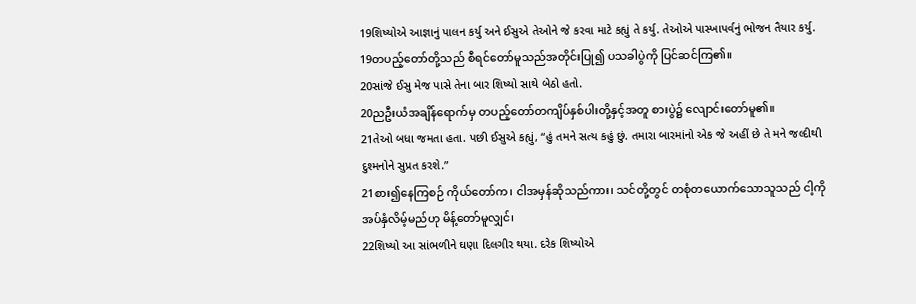19શિષ્યોએ આજ્ઞાનું પાલન કર્યુ અને ઈસુએ તેઓને જે કરવા માટે કહ્યું તે કર્યુ. તેઓએ પાસ્ખાપર્વનું ભોજન તૈયાર કર્યુ.
19တပည့်တော်တို့သည် စီရင်တော်မူသည်အတိုင်းပြု၍ ပသခါပွဲကို ပြင်ဆင်ကြ၏။
20સાંજે ઈસુ મેજ પાસે તેના બાર શિષ્યો સાથે બેઠો હતો.
20ညဦးယံအချိန်ရောက်မှ တပည့်တော်တကျိပ်နှစ်ပါးတို့နှင့်အတူ စားပွဲ၌ လျောင်းတော်မူ၏။
21તેઓ બધા જમતા હતા. પછી ઈસુએ કહ્યું, “હું તમને સત્ય કહું છું. તમારા બારમાંનો એક જે અહીં છે તે મને જલ્દીથી દુશ્મનોને સુપ્રત કરશે.”
21စား၍နေကြစဉ် ကိုယ်တော်က၊ ငါအမှန်ဆိုသည်ကား၊ သင်တို့တွင် တစုံတယောက်သောသူသည် ငါ့ကို အပ်နှံလိမ့်မည်ဟု မိန့်တော်မူလျှင်၊
22શિષ્યો આ સાંભળીને ઘણા દિલગીર થયા. દરેક શિષ્યોએ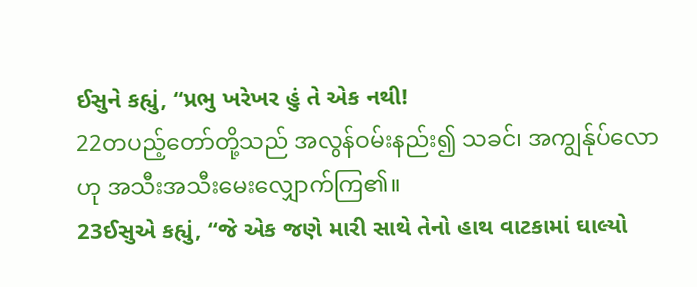ઈસુને કહ્યું, “પ્રભુ ખરેખર હું તે એક નથી!
22တပည့်တော်တို့သည် အလွန်ဝမ်းနည်း၍ သခင်၊ အကျွန်ုပ်လောဟု အသီးအသီးမေးလျှောက်ကြ၏။
23ઈસુએ કહ્યું, “જે એક જણે મારી સાથે તેનો હાથ વાટકામાં ઘાલ્યો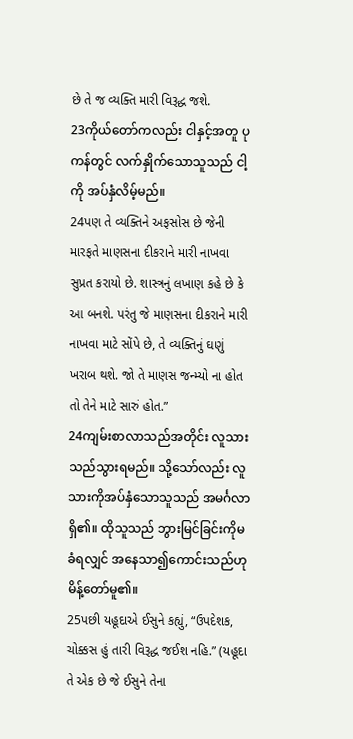છે તે જ વ્યક્તિ મારી વિરૂદ્ધ જશે.
23ကိုယ်တော်ကလည်း ငါနှင့်အတူ ပုကန်တွင် လက်နှိုက်သောသူသည် ငါ့ကို အပ်နှံလိမ့်မည်။
24પણ તે વ્યક્તિને અફસોસ છે જેની મારફતે માણસના દીકરાને મારી નાખવા સુપ્રત કરાયો છે. શાસ્ત્રનું લખાણ કહે છે કે આ બનશે. પરંતુ જે માણસના દીકરાને મારી નાખવા માટે સોંપે છે, તે વ્યક્તિનું ઘણું ખરાબ થશે. જો તે માણસ જન્મ્યો ના હોત તો તેને માટે સારું હોત.”
24ကျမ်းစာလာသည်အတိုင်း လူသားသည်သွားရမည်။ သို့သော်လည်း လူသားကိုအပ်နှံသောသူသည် အမင်္ဂလာရှိ၏။ ထိုသူသည် ဘွားမြင်ခြင်းကိုမခံရလျှင် အနေသာ၍ကောင်းသည်ဟု မိန့်တော်မူ၏။
25પછી યહૂદાએ ઈસુને કહ્યું, “ઉપદેશક, ચોક્કસ હું તારી વિરૂદ્ધ જઈશ નહિ.” (યહૂદા તે એક છે જે ઈસુને તેના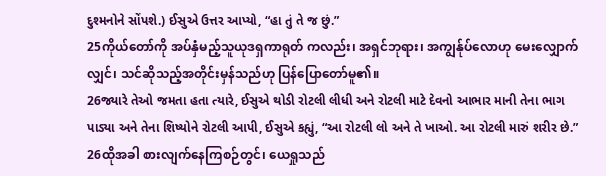દુશ્મનોને સોંપશે.) ઈસુએ ઉત્તર આપ્યો, “હા તું તે જ છું.”
25ကိုယ်တော်ကို အပ်နှံမည့်သူယုဒရှကာရုတ် ကလည်း၊ အရှင်ဘုရား၊ အကျွန်ုပ်လောဟု မေးလျှောက် လျှင်၊ သင်ဆိုသည့်အတိုင်းမှန်သည်ဟု ပြန်ပြောတော်မူ၏။
26જ્યારે તેઓ જમતા હતા ત્યારે, ઈસુએ થોડી રોટલી લીધી અને રોટલી માટે દેવનો આભાર માની તેના ભાગ પાડ્યા અને તેના શિષ્યોને રોટલી આપી, ઈસુએ કહ્યું, “આ રોટલી લો અને તે ખાઓ. આ રોટલી મારું શરીર છે.”
26ထိုအခါ စားလျက်နေကြစဉ်တွင်၊ ယေရှုသည်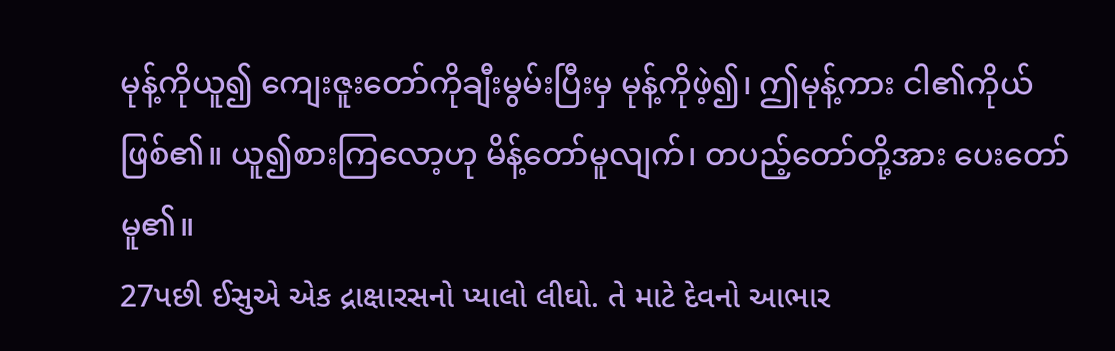မုန့်ကိုယူ၍ ကျေးဇူးတော်ကိုချီးမွမ်းပြီးမှ မုန့်ကိုဖဲ့၍၊ ဤမုန့်ကား ငါ၏ကိုယ်ဖြစ်၏။ ယူ၍စားကြလော့ဟု မိန့်တော်မူလျက်၊ တပည့်တော်တို့အား ပေးတော်မူ၏။
27પછી ઈસુએ એક દ્રાક્ષારસનો પ્યાલો લીઘો. તે માટે દેવનો આભાર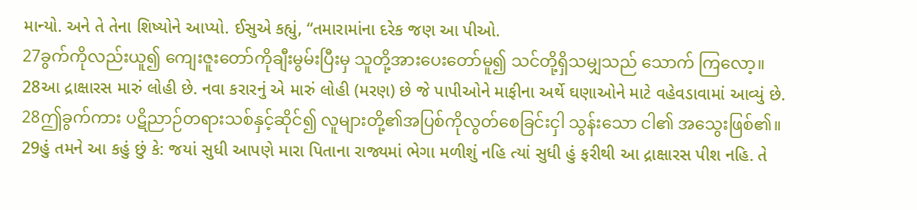માન્યો. અને તે તેના શિષ્યોને આપ્યો. ઈસુએ કહ્યું, “તમારામાંના દરેક જણ આ પીઓ.
27ခွက်ကိုလည်းယူ၍ ကျေးဇူးတော်ကိုချီးမွမ်းပြီးမှ သူတို့အားပေးတော်မူ၍ သင်တို့ရှိသမျှသည် သောက် ကြလော့။
28આ દ્રાક્ષારસ મારું લોહી છે. નવા કરારનું એ મારું લોહી (મરણ) છે જે પાપીઓને માફીના અર્થે ઘણાઓને માટે વહેવડાવામાં આવ્યું છે.
28ဤခွက်ကား ပဋိညာဉ်တရားသစ်နှင့်ဆိုင်၍ လူများတို့၏အပြစ်ကိုလွတ်စေခြင်းငှါ သွန်းသော ငါ၏ အသွေးဖြစ်၏။
29હું તમને આ કહું છું કે: જયાં સુધી આપણે મારા પિતાના રાજ્યમાં ભેગા મળીશું નહિ ત્યાં સુધી હું ફરીથી આ દ્રાક્ષારસ પીશ નહિ. તે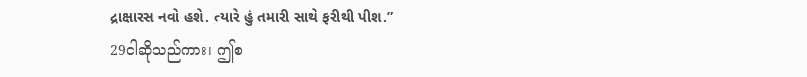દ્રાક્ષારસ નવો હશે. ત્યારે હું તમારી સાથે ફરીથી પીશ.”
29ငါဆိုသည်ကား၊ ဤစ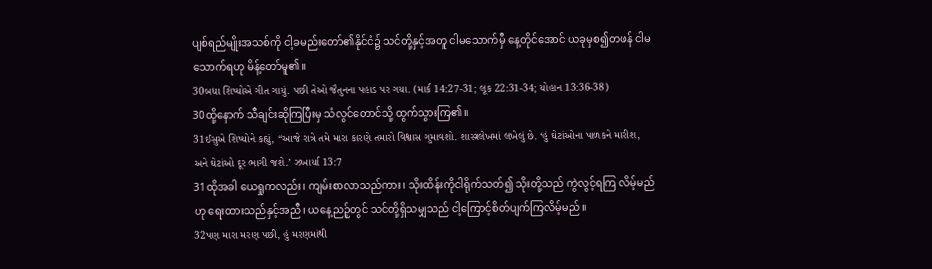ပျစ်ရည်မျိုးအသစ်ကို ငါ့ခမည်းတော်၏နိုင်ငံ၌ သင်တို့နှင့်အတူ ငါမသောက်မှီ နေ့တိုင်အောင် ယခုမှစ၍တဖန် ငါမသောက်ရဟု မိန့်တော်မူ၏။
30બધા શિષ્યોએ ગીત ગાયું. પછી તેઓ જૈતુનના પહાડ પર ગયા. (માર્ક 14:27-31; લૂક 22:31-34; યોહાન 13:36-38)
30ထို့နောက် သီချင်းဆိုကြပြီးမှ သံလွင်တောင်သို့ ထွက်သွားကြ၏။
31ઈસુએ શિષ્યોને કહ્યું, “આજે રાત્રે તમે મારા કારણે તમારો વિશ્વાસ ગુમાવશો. શાસ્ત્રલેખમાં લખેલું છે. ‘હું ઘેટાંઓના પાળકને મારીશ, અને ઘેટાંઓ દૂર ભાગી જશે.’ ઝખાર્યા 13:7
31ထိုအခါ ယေရှုကလည်း၊ ကျမ်းစာလာသည်ကား၊ သိုးထိန်းကိုငါရိုက်သတ်၍ သိုးတို့သည် ကွဲလွင့်ရကြ လိမ့်မည်ဟု ရေးထားသည်နှင့်အညီ၊ ယနေ့ညဉ့်တွင် သင်တို့ရှိသမျှသည် ငါ့ကြောင့်စိတ်ပျက်ကြလိမ့်မည်။
32પણ મારા મરણ પછી, હું મરણમાંથી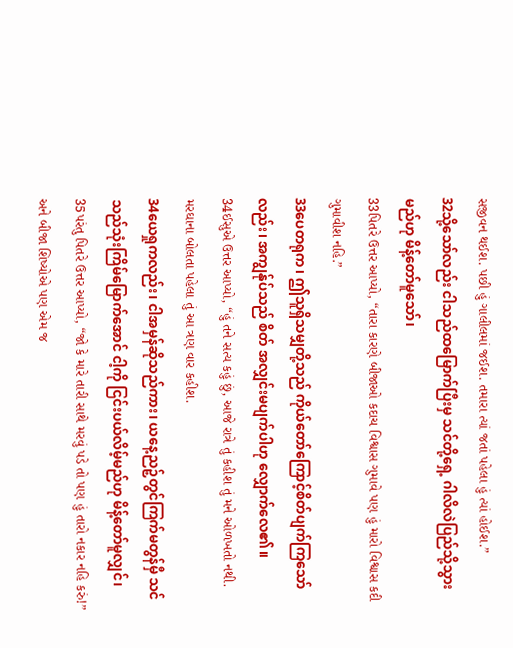સજીવન થઈશ. પછી હું ગાલીલમાં જઈશ. તમારા ત્યાં જતાં પહેલા હું ત્યાં હોઈશ.”
32သို့သော်လည်း ငါသည်ထမြောက်ပြီးမှ သင်တို့ရှေ့ ဂါလိလဲပြည်သို့သွားမည်ဟု မိန့်တော်မူသော်၊
33પિતરે ઉત્તર આપ્યો, “તારા કારણે બીજાઓ કદાચ વિશ્વાસ ગુમાવે પણ હું મારો વિશ્વાસ કદી ગુમાવીશ નહિ.”
33ပေတရုက၊ ဤသူရှိသမျှတို့သည် ကိုယ်တော်ကြောင့်စိတ်ပျက်ကြသော်လည်း၊ အကျွန်ုပ်သည် စိတ် အလျှင်းမပျက်ပါဟု လျှောက်လေ၏။
34ઈસુએ ઉત્તર આપ્યો, “હું તને સત્ય કહું છું, આજે રાત્રે તું કહીશ તું મને ઓળખતો નથી. મરઘાના બોલતા પહેલા તું આ ત્રણ વાર કહીશ.
34ယေရှုကလည်း၊ ငါအမှန်ဆိုသည်ကား၊ ယနေ့ညဉ့်တွင်ကြက်မတွန်မှီ သင်သည်သုံးကြိမ်မြောက်အောင် ငါ့ကို ငြင်းပယ်လိမ့်မည်ဟု မိန့်တော်မူလျှင်၊
35પરંતુ પિતરે ઉત્તર આપ્યો, “જો કે મારે તારી સાથે મરવું પડે તો પણ હું તારો નકાર નહિ કરું!” અને બીજા શિષ્યોએ પણ એમ જ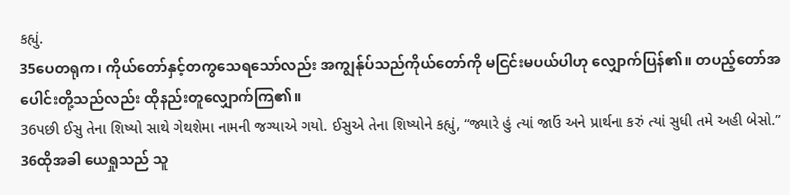કહ્યું.
35ပေတရုက၊ ကိုယ်တော်နှင့်တကွသေရသော်လည်း အကျွန်ုပ်သည်ကိုယ်တော်ကို မငြင်းမပယ်ပါဟု လျှောက်ပြန်၏။ တပည့်တော်အပေါင်းတို့သည်လည်း ထိုနည်းတူလျှောက်ကြ၏။
36પછી ઈસુ તેના શિષ્યો સાથે ગેથશેમા નામની જગ્યાએ ગયો. ઈસુએ તેના શિષ્યોને કહ્યું, “જ્યારે હું ત્યાં જાઉં અને પ્રાર્થના કરું ત્યાં સુધી તમે અહી બેસો.”
36ထိုအခါ ယေရှုသည် သူ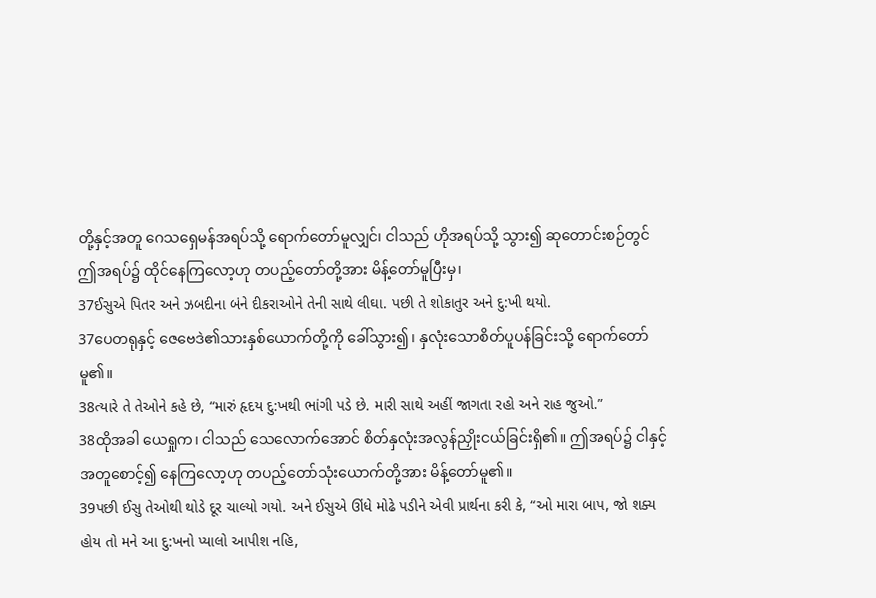တို့နှင့်အတူ ဂေသရှေမန်အရပ်သို့ ရောက်တော်မူလျှင်၊ ငါသည် ဟိုအရပ်သို့ သွား၍ ဆုတောင်းစဉ်တွင် ဤအရပ်၌ ထိုင်နေကြလော့ဟု တပည့်တော်တို့အား မိန့်တော်မူပြီးမှ၊
37ઈસુએ પિતર અને ઝબદીના બંને દીકરાઓને તેની સાથે લીઘા. પછી તે શોકાતુર અને દુ:ખી થયો.
37ပေတရုနှင့် ဇေဗေဒဲ၏သားနှစ်ယောက်တို့ကို ခေါ်သွား၍၊ နှလုံးသောစိတ်ပူပန်ခြင်းသို့ ရောက်တော် မူ၏။
38ત્યારે તે તેઓને કહે છે, “મારું હૃદય દુ:ખથી ભાંગી પડે છે. મારી સાથે અહીં જાગતા રહો અને રાહ જુઓ.”
38ထိုအခါ ယေရှုက၊ ငါသည် သေလောက်အောင် စိတ်နှလုံးအလွန်ညှိုးငယ်ခြင်းရှိ၏။ ဤအရပ်၌ ငါနှင့် အတူစောင့်၍ နေကြလော့ဟု တပည့်တော်သုံးယောက်တို့အား မိန့်တော်မူ၏။
39પછી ઈસુ તેઓથી થોડે દૂર ચાલ્યો ગયો. અને ઈસુએ ઊંધે મોઢે પડીને એવી પ્રાર્થના કરી કે, “ઓ મારા બાપ, જો શક્ય હોય તો મને આ દુ:ખનો પ્યાલો આપીશ નહિ,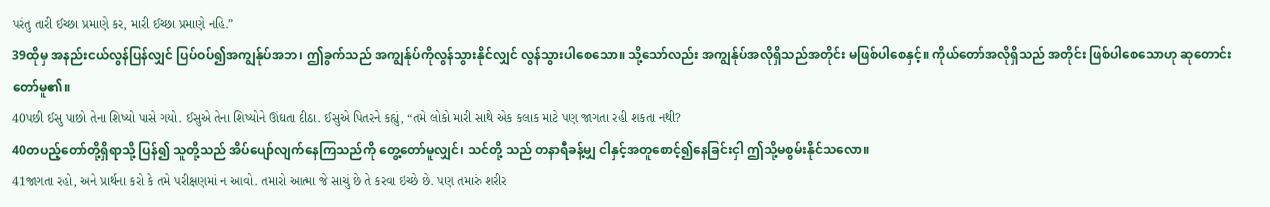પરંતુ તારી ઈચ્છા પ્રમાણે કર, મારી ઈચ્છા પ્રમાણે નહિ.”
39ထိုမှ အနည်းငယ်လွန်ပြန်လျှင် ပြပ်ဝပ်၍အကျွန်ုပ်အဘ၊ ဤခွက်သည် အကျွန်ုပ်ကိုလွန်သွားနိုင်လျှင် လွန်သွားပါစေသော။ သို့သော်လည်း အကျွန်ုပ်အလိုရှိသည်အတိုင်း မဖြစ်ပါစေနှင့်။ ကိုယ်တော်အလိုရှိသည် အတိုင်း ဖြစ်ပါစေသောဟု ဆုတောင်းတော်မူ၏။
40પછી ઈસુ પાછો તેના શિષ્યો પાસે ગયો. ઈસુએ તેના શિષ્યોને ઊંઘતા દીઠા. ઈસુએ પિતરને કહ્યું, “તમે લોકો મારી સાથે એક કલાક માટે પણ જાગતા રહી શકતા નથી?
40တပည့်တော်တို့ရှိရာသို့ ပြန်၍ သူတို့သည် အိပ်ပျော်လျက်နေကြသည်ကို တွေ့တော်မူလျှင်၊ သင်တို့ သည် တနာရီခန့်မျှ ငါနှင့်အတူစောင့်၍နေခြင်းငှါ ဤသို့မစွမ်းနိုင်သလော။
41જાગતા રહો, અને પ્રાર્થના કરો કે તમે પરીક્ષણમાં ન આવો. તમારો આત્મા જે સાચું છે તે કરવા ઇચ્છે છે. પણ તમારું શરીર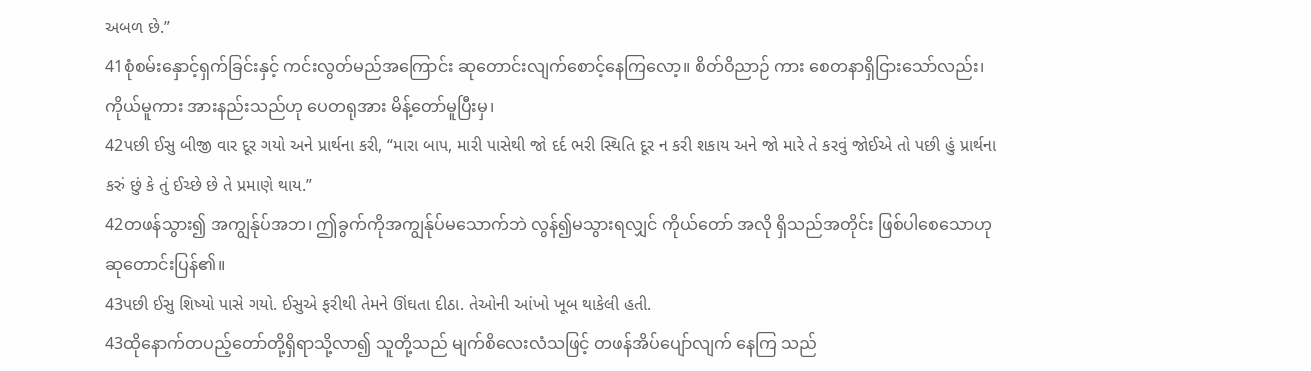અબળ છે.”
41စုံစမ်းနှောင့်ရှက်ခြင်းနှင့် ကင်းလွတ်မည်အကြောင်း ဆုတောင်းလျက်စောင့်နေကြလော့။ စိတ်ဝိညာဉ် ကား စေတနာရှိငြားသော်လည်း၊ ကိုယ်မူကား အားနည်းသည်ဟု ပေတရုအား မိန့်တော်မူပြီးမှ၊
42પછી ઈસુ બીજી વાર દૂર ગયો અને પ્રાર્થના કરી, “મારા બાપ, મારી પાસેથી જો દર્દ ભરી સ્થિતિ દૂર ન કરી શકાય અને જો મારે તે કરવું જોઈએ તો પછી હું પ્રાર્થના કરું છું કે તું ઈચ્છે છે તે પ્રમાણે થાય.”
42တဖန်သွား၍ အကျွန်ုပ်အဘ၊ ဤခွက်ကိုအကျွန်ုပ်မသောက်ဘဲ လွန်၍မသွားရလျှင် ကိုယ်တော် အလို ရှိသည်အတိုင်း ဖြစ်ပါစေသောဟု ဆုတောင်းပြန်၏။
43પછી ઈસુ શિષ્યો પાસે ગયો. ઈસુએ ફરીથી તેમને ઊંઘતા દીઠા. તેઓની આંખો ખૂબ થાકેલી હતી.
43ထိုနောက်တပည့်တော်တို့ရှိရာသို့လာ၍ သူတို့သည် မျက်စိလေးလံသဖြင့် တဖန်အိပ်ပျော်လျက် နေကြ သည်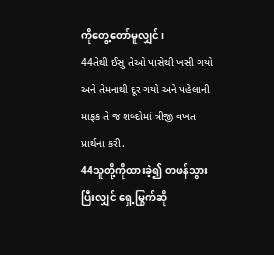ကိုတွေ့တော်မူလျှင်၊
44તેથી ઈસુ તેઓ પાસેથી ખસી ગયો અને તેમનાથી દૂર ગયો અને પહેલાની માફક તે જ શબ્દોમાં ત્રીજી વખત પ્રાર્થના કરી.
44သူတို့ကိုထားခဲ့၍ တဖန်သွားပြီးလျှင် ရှေ့မြွက်ဆို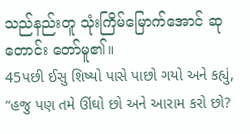သည်နည်းတူ သုံးကြိမ်မြောက်အောင် ဆုတောင်း တော်မူ၏။
45પછી ઈસુ શિષ્યો પાસે પાછો ગયો અને કહ્યું, “હજુ પણ તમે ઊંઘો છો અને આરામ કરો છો?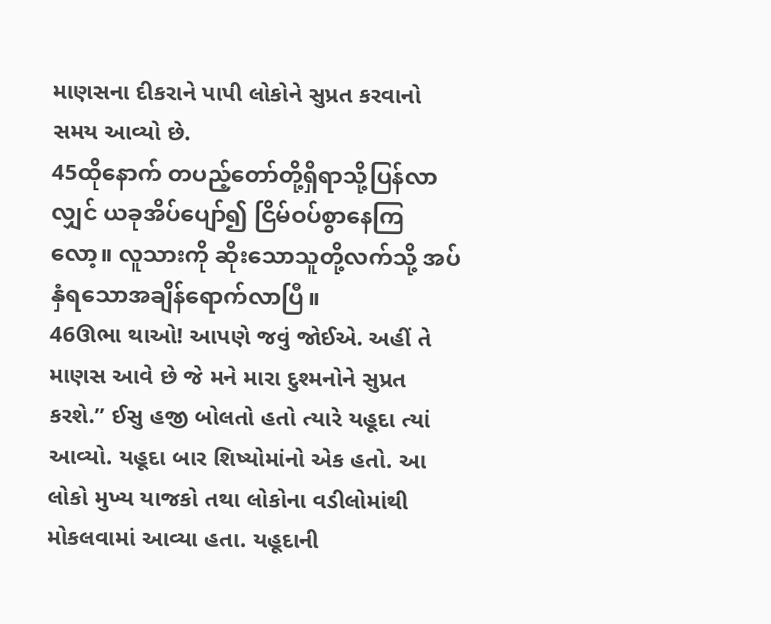માણસના દીકરાને પાપી લોકોને સુપ્રત કરવાનો સમય આવ્યો છે.
45ထိုနောက် တပည့်တော်တို့ရှိရာသို့ပြန်လာလျှင် ယခုအိပ်ပျော်၍ ငြိမ်ဝပ်စွာနေကြလော့။ လူသားကို ဆိုးသောသူတို့လက်သို့ အပ်နှံရသောအချိန်ရောက်လာပြီ။
46ઊભા થાઓ! આપણે જવું જોઈએ. અહીં તે માણસ આવે છે જે મને મારા દુશ્મનોને સુપ્રત કરશે.” ઈસુ હજી બોલતો હતો ત્યારે યહૂદા ત્યાં આવ્યો. યહૂદા બાર શિષ્યોમાંનો એક હતો. આ લોકો મુખ્ય યાજકો તથા લોકોના વડીલોમાંથી મોકલવામાં આવ્યા હતા. યહૂદાની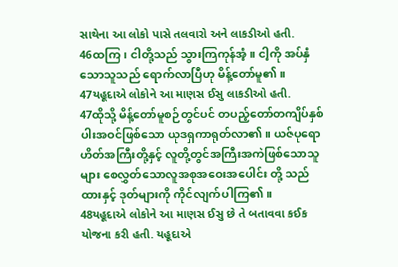સાથેના આ લોકો પાસે તલવારો અને લાકડીઓ હતી.
46ထကြ၊ ငါတို့သည် သွားကြကုန်အံ့။ ငါ့ကို အပ်နှံသောသူသည် ရောက်လာပြီဟု မိန့်တော်မူ၏။
47યહૂદાએ લોકોને આ માણસ ઈસુ લાકડીઓ હતી.
47ထိုသို့ မိန့်တော်မူစဉ်တွင်ပင် တပည့်တော်တကျိပ်နှစ်ပါးအဝင်ဖြစ်သော ယုဒရှကာရုတ်လာ၏။ ယဇ်ပုရောဟိတ်အကြီးတို့နှင့် လူတို့တွင်အကြီးအကဲဖြစ်သောသူများ စေလွှတ်သောလူအစုအဝေးအပေါင်း တို့ သည် ထားနှင့် ဒုတ်များကို ကိုင်လျက်ပါကြ၏။
48યહૂદાએ લોકોને આ માણસ ઈસુ છે તે બતાવવા કઈક યોજના કરી હતી. યહૂદાએ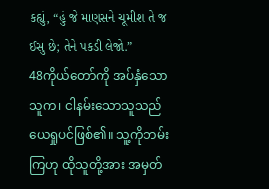કહ્યું, “હું જે માણસને ચૂમીશ તે જ ઈસુ છે; તેને પકડી લેજો.”
48ကိုယ်တော်ကို အပ်နှံသောသူက၊ ငါနမ်းသောသူသည် ယေရှုပင်ဖြစ်၏။ သူ့ကိုဘမ်းကြဟု ထိုသူတို့အား အမှတ်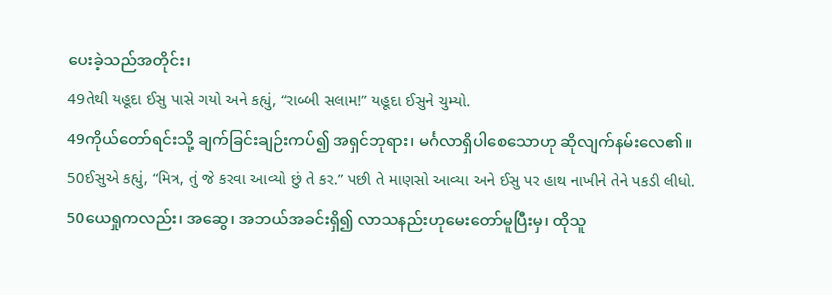ပေးခဲ့သည်အတိုင်း၊
49તેથી યહૂદા ઈસુ પાસે ગયો અને કહ્યું, “રાબ્બી સલામ!” યહૂદા ઈસુને ચુમ્યો.
49ကိုယ်တော်ရင်းသို့ ချက်ခြင်းချဉ်းကပ်၍ အရှင်ဘုရား၊ မင်္ဂလာရှိပါစေသောဟု ဆိုလျက်နမ်းလေ၏။
50ઈસુએ કહ્યું, “મિત્ર, તું જે કરવા આવ્યો છું તે કર.” પછી તે માણસો આવ્યા અને ઈસુ પર હાથ નાખીને તેને પકડી લીધો.
50ယေရှုကလည်း၊ အဆွေ၊ အဘယ်အခင်းရှိ၍ လာသနည်းဟုမေးတော်မူပြီးမှ၊ ထိုသူ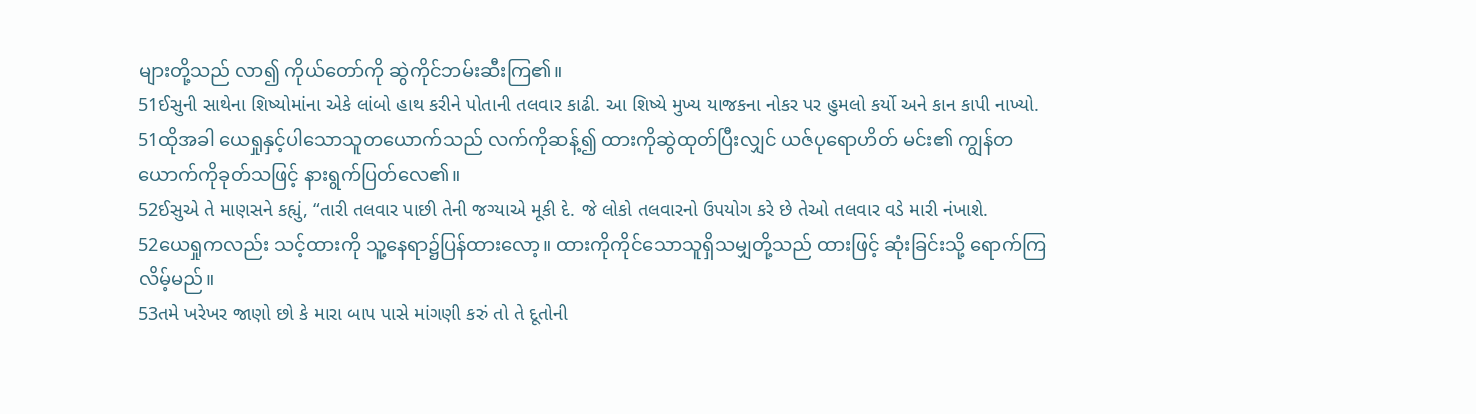များတို့သည် လာ၍ ကိုယ်တော်ကို ဆွဲကိုင်ဘမ်းဆီးကြ၏။
51ઈસુની સાથેના શિષ્યોમાંના એકે લાંબો હાથ કરીને પોતાની તલવાર કાઢી. આ શિષ્યે મુખ્ય યાજકના નોકર પર હુમલો કર્યો અને કાન કાપી નાખ્યો.
51ထိုအခါ ယေရှုနှင့်ပါသောသူတယောက်သည် လက်ကိုဆန့်၍ ထားကိုဆွဲထုတ်ပြီးလျှင် ယဇ်ပုရောဟိတ် မင်း၏ ကျွန်တယောက်ကိုခုတ်သဖြင့် နားရွက်ပြတ်လေ၏။
52ઈસુએ તે માણસને કહ્યું, “તારી તલવાર પાછી તેની જગ્યાએ મૂકી દે. જે લોકો તલવારનો ઉપયોગ કરે છે તેઓ તલવાર વડે મારી નંખાશે.
52ယေရှုကလည်း သင့်ထားကို သူ့နေရာ၌ပြန်ထားလော့။ ထားကိုကိုင်သောသူရှိသမျှတို့သည် ထားဖြင့် ဆုံးခြင်းသို့ ရောက်ကြလိမ့်မည်။
53તમે ખરેખર જાણો છો કે મારા બાપ પાસે માંગણી કરું તો તે દૂતોની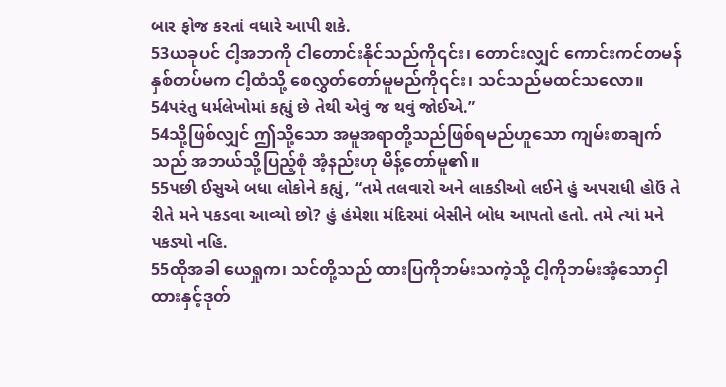બાર ફોજ કરતાં વધારે આપી શકે.
53ယခုပင် ငါ့အဘကို ငါတောင်းနိုင်သည်ကို၎င်း၊ တောင်းလျှင် ကောင်းကင်တမန်နှစ်တပ်မက ငါ့ထံသို့ စေလွှတ်တော်မူမည်ကို၎င်း၊ သင်သည်မထင်သလော။
54પરંતુ ધર્મલેખોમાં કહ્યું છે તેથી એવું જ થવું જોઈએ.”
54သို့ဖြစ်လျှင် ဤသို့သော အမူအရာတို့သည်ဖြစ်ရမည်ဟူသော ကျမ်းစာချက်သည် အဘယ်သို့ပြည့်စုံ အံ့နည်းဟု မိန့်တော်မူ၏။
55પછી ઈસુએ બધા લોકોને કહ્યું, “તમે તલવારો અને લાકડીઓ લઈને હું અપરાધી હોઉં તે રીતે મને પકડવા આવ્યો છો? હું હંમેશા મંદિરમાં બેસીને બોધ આપતો હતો. તમે ત્યાં મને પકડ્યો નહિ.
55ထိုအခါ ယေရှုက၊ သင်တို့သည် ထားပြကိုဘမ်းသကဲ့သို့ ငါ့ကိုဘမ်းအံ့သောငှါ ထားနှင့်ဒုတ်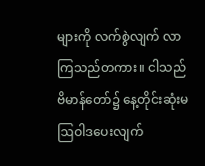များကို လက်စွဲလျက် လာကြသည်တကား။ ငါသည် ဗိမာန်တော်၌ နေ့တိုင်းဆုံးမဩဝါဒပေးလျက်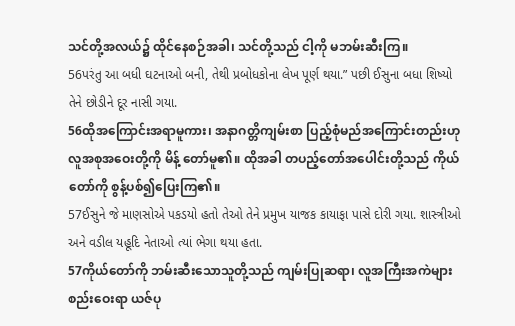သင်တို့အလယ်၌ ထိုင်နေစဉ်အခါ၊ သင်တို့သည် ငါ့ကို မဘမ်းဆီးကြ။
56પરંતુ આ બધી ઘટનાઓ બની, તેથી પ્રબોધકોના લેખ પૂર્ણ થયા.” પછી ઈસુના બધા શિષ્યો તેને છોડીને દૂર નાસી ગયા.
56ထိုအကြောင်းအရာမူကား၊ အနာဂတ္တိကျမ်းစာ ပြည့်စုံမည်အကြောင်းတည်းဟု လူအစုအဝေးတို့ကို မိန့် တော်မူ၏။ ထိုအခါ တပည့်တော်အပေါင်းတို့သည် ကိုယ်တော်ကို စွန့်ပစ်၍ပြေးကြ၏။
57ઈસુને જે માણસોએ પકડયો હતો તેઓ તેને પ્રમુખ યાજક કાયાફા પાસે દોરી ગયા. શાસ્ત્રીઓ અને વડીલ યહૂદિ નેતાઓ ત્યાં ભેગા થયા હતા.
57ကိုယ်တော်ကို ဘမ်းဆီးသောသူတို့သည် ကျမ်းပြုဆရာ၊ လူအကြီးအကဲများစည်းဝေးရာ ယဇ်ပု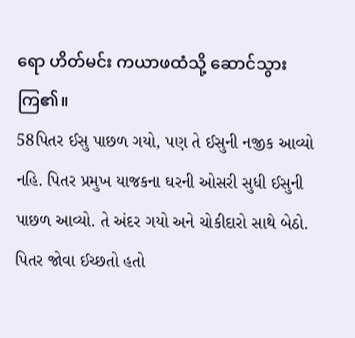ရော ဟိတ်မင်း ကယာဖထံသို့ ဆောင်သွားကြ၏။
58પિતર ઈસુ પાછળ ગયો, પણ તે ઈસુની નજીક આવ્યો નહિ. પિતર પ્રમુખ યાજકના ઘરની ઓસરી સુધી ઈસુની પાછળ આવ્યો. તે અંદર ગયો અને ચોકીદારો સાથે બેઠો. પિતર જોવા ઈચ્છતો હતો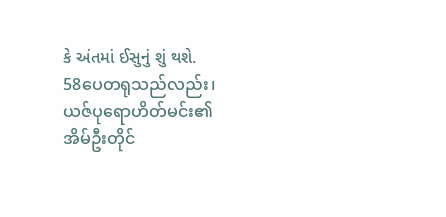કે અંતમાં ઈસુનું શું થશે.
58ပေတရုသည်လည်း၊ ယဇ်ပုရောဟိတ်မင်း၏ အိမ်ဦးတိုင်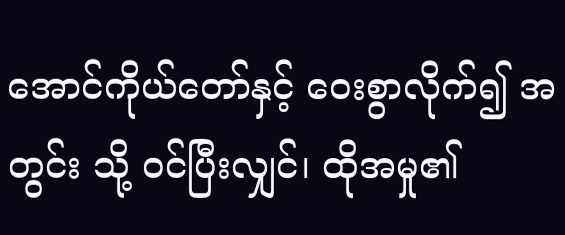အောင်ကိုယ်တော်နှင့် ဝေးစွာလိုက်၍ အတွင်း သို့ ဝင်ပြီးလျှင်၊ ထိုအမှု၏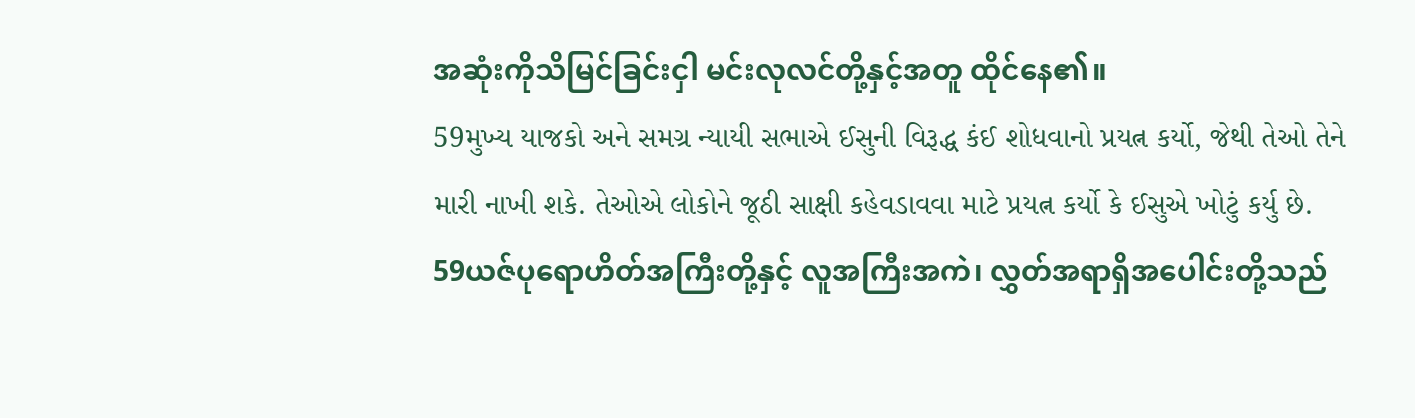အဆုံးကိုသိမြင်ခြင်းငှါ မင်းလုလင်တို့နှင့်အတူ ထိုင်နေ၏။
59મુખ્ય યાજકો અને સમગ્ર ન્યાયી સભાએ ઈસુની વિરૂદ્ધ કંઈ શોધવાનો પ્રયત્ન કર્યો, જેથી તેઓ તેને મારી નાખી શકે. તેઓએ લોકોને જૂઠી સાક્ષી કહેવડાવવા માટે પ્રયત્ન કર્યો કે ઈસુએ ખોટું કર્યુ છે.
59ယဇ်ပုရောဟိတ်အကြီးတို့နှင့် လူအကြီးအကဲ၊ လွှတ်အရာရှိအပေါင်းတို့သည်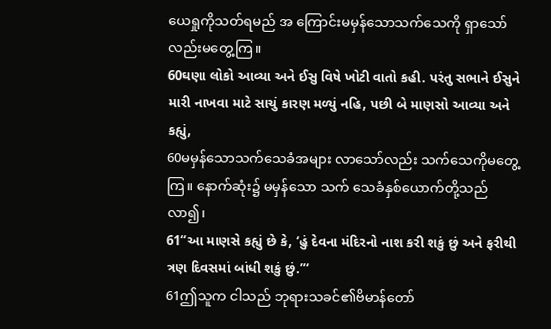ယေရှုကိုသတ်ရမည် အ ကြောင်းမမှန်သောသက်သေကို ရှာသော်လည်းမတွေ့ကြ။
60ઘણા લોકો આવ્યા અને ઈસુ વિષે ખોટી વાતો કહી. પરંતુ સભાને ઈસુને મારી નાખવા માટે સાચું કારણ મળ્યું નહિ, પછી બે માણસો આવ્યા અને કહ્યું,
60မမှန်သောသက်သေခံအများ လာသော်လည်း သက်သေကိုမတွေ့ကြ။ နောက်ဆုံး၌ မမှန်သော သက် သေခံနှစ်ယောက်တို့သည် လာ၍၊
61“આ માણસે કહ્યું છે કે, ‘હું દેવના મંદિરનો નાશ કરી શકું છું અને ફરીથી ત્રણ દિવસમાં બાંધી શકું છું.”‘
61ဤသူက ငါသည် ဘုရားသခင်၏ဗိမာန်တော်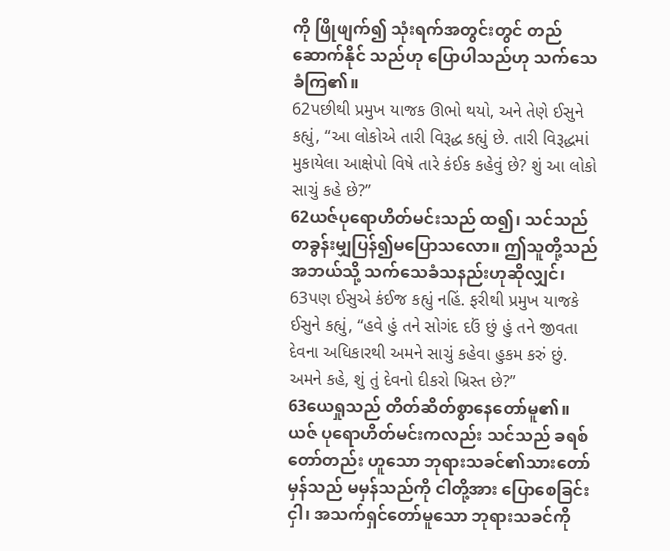ကို ဖြိုဖျက်၍ သုံးရက်အတွင်းတွင် တည်ဆောက်နိုင် သည်ဟု ပြောပါသည်ဟု သက်သေခံကြ၏။
62પછીથી પ્રમુખ યાજક ઊભો થયો, અને તેણે ઈસુને કહ્યું, “આ લોકોએ તારી વિરૂદ્ધ કહ્યું છે. તારી વિરૂદ્ધમાં મુકાયેલા આક્ષેપો વિષે તારે કંઈક કહેવું છે? શું આ લોકો સાચું કહે છે?”
62ယဇ်ပုရောဟိတ်မင်းသည် ထ၍၊ သင်သည် တခွန်းမျှပြန်၍မပြောသလော။ ဤသူတို့သည် အဘယ်သို့ သက်သေခံသနည်းဟုဆိုလျှင်၊
63પણ ઈસુએ કંઈજ કહ્યું નહિં. ફરીથી પ્રમુખ યાજકે ઈસુને કહ્યું, “હવે હું તને સોગંદ દઉં છું હું તને જીવતા દેવના અધિકારથી અમને સાચું કહેવા હુકમ કરું છું. અમને કહે, શું તું દેવનો દીકરો ખ્રિસ્ત છે?”
63ယေရှုသည် တိတ်ဆိတ်စွာနေတော်မူ၏။ ယဇ် ပုရောဟိတ်မင်းကလည်း သင်သည် ခရစ်တော်တည်း ဟူသော ဘုရားသခင်၏သားတော်မှန်သည် မမှန်သည်ကို ငါတို့အား ပြောစေခြင်းငှါ၊ အသက်ရှင်တော်မူသော ဘုရားသခင်ကို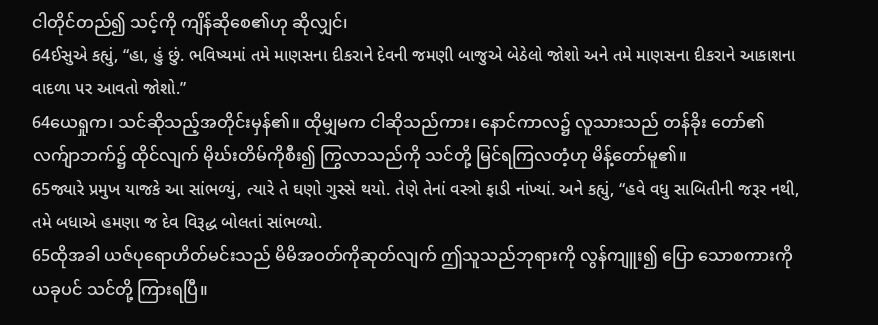ငါတိုင်တည်၍ သင့်ကို ကျိန်ဆိုစေ၏ဟု ဆိုလျှင်၊
64ઈસુએ કહ્યું, “હા, હું છું. ભવિષ્યમાં તમે માણસના દીકરાને દેવની જમણી બાજુએ બેઠેલો જોશો અને તમે માણસના દીકરાને આકાશના વાદળા પર આવતો જોશો.”
64ယေရှုက၊ သင်ဆိုသည့်အတိုင်းမှန်၏။ ထိုမျှမက ငါဆိုသည်ကား၊ နောင်ကာလ၌ လူသားသည် တန်ခိုး တော်၏လက်ျာဘက်၌ ထိုင်လျက် မိုဃ်းတိမ်ကိုစီး၍ ကြွလာသည်ကို သင်တို့ မြင်ရကြလတံ့ဟု မိန့်တော်မူ၏။
65જ્યારે પ્રમુખ યાજકે આ સાંભળ્યું, ત્યારે તે ઘણો ગુસ્સે થયો. તેણે તેનાં વસ્ત્રો ફાડી નાંખ્યાં. અને કહ્યું, “હવે વધુ સાબિતીની જરૂર નથી, તમે બધાએ હમણા જ દેવ વિરૂદ્ધ બોલતાં સાંભળ્યો.
65ထိုအခါ ယဇ်ပုရောဟိတ်မင်းသည် မိမိအဝတ်ကိုဆုတ်လျက် ဤသူသည်ဘုရားကို လွန်ကျူး၍ ပြော သောစကားကို ယခုပင် သင်တို့ ကြားရပြီ။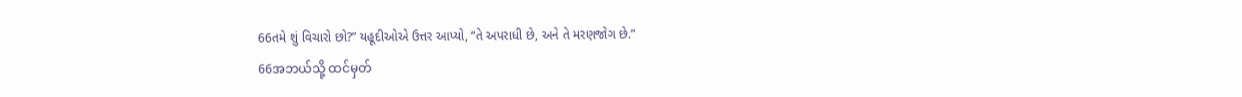66તમે શું વિચારો છો?” યહૂદીઓએ ઉત્તર આપ્યો, “તે અપરાધી છે, અને તે મરણજોગ છે.”
66အဘယ်သို့ ထင်မှတ်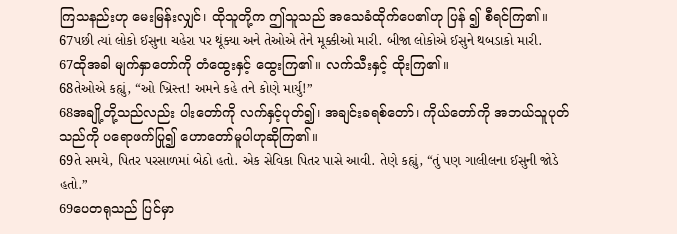ကြသနည်းဟု မေးမြန်းလျှင်၊ ထိုသူတို့က ဤသူသည် အသေခံထိုက်ပေ၏ဟု ပြန် ၍ စီရင်ကြ၏။
67પછી ત્યાં લોકો ઈસુના ચહેરા પર થૂંક્યા અને તેઓએ તેને મૂક્કીઓ મારી. બીજા લોકોએ ઈસુને થબડાકો મારી.
67ထိုအခါ မျက်နှာတော်ကို တံထွေးနှင့် ထွေးကြ၏။ လက်သီးနှင့် ထိုးကြ၏။
68તેઓએ કહ્યું, “ઓ ખ્રિસ્ત! અમને કહે તને કોણે માર્યુ!”
68အချို့တို့သည်လည်း ပါးတော်ကို လက်နှင့်ပုတ်၍၊ အချင်းခရစ်တော်၊ ကိုယ်တော်ကို အဘယ်သူပုတ် သည်ကို ပရောဖက်ပြု၍ ဟောတော်မူပါဟုဆိုကြ၏။
69તે સમયે, પિતર પરસાળમાં બેઠો હતો. એક સેવિકા પિતર પાસે આવી. તેણે કહ્યું, “તું પણ ગાલીલના ઈસુની જોડે હતો.”
69ပေတရုသည် ပြင်မှာ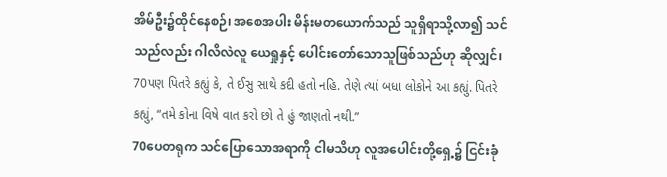အိမ်ဦး၌ထိုင်နေစဉ်၊ အစေအပါး မိန်းမတယောက်သည် သူရှိရာသို့လာ၍ သင် သည်လည်း ဂါလိလဲလူ ယေရှုနှင့် ပေါင်းတော်သောသူဖြစ်သည်ဟု ဆိုလျှင်၊
70પણ પિતરે કહ્યું કે, તે ઈસુ સાથે કદી હતો નહિ. તેણે ત્યાં બધા લોકોને આ કહ્યું. પિતરે કહ્યું, “તમે કોના વિષે વાત કરો છો તે હું જાણતો નથી.”
70ပေတရုက သင်ပြောသောအရာကို ငါမသိဟု လူအပေါင်းတို့ရှေ့၌ ငြင်းခုံ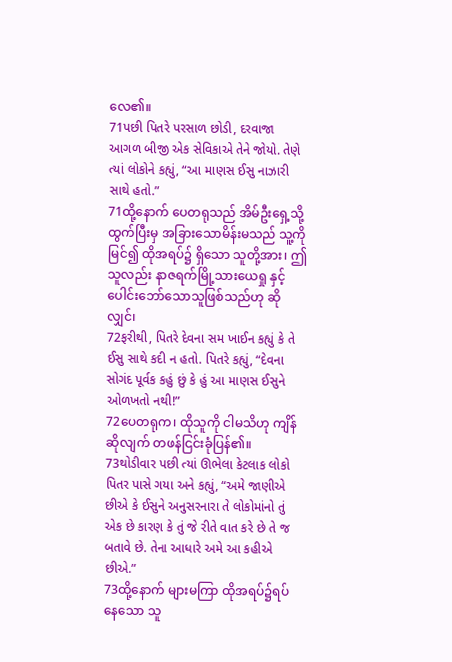လေ၏။
71પછી પિતરે પરસાળ છોડી, દરવાજા આગળ બીજી એક સેવિકાએ તેને જોયો. તેણે ત્યાં લોકોને કહ્યું, “આ માણસ ઈસુ નાઝારી સાથે હતો.”
71ထို့နောက် ပေတရုသည် အိမ်ဦးရှေ့သို့ ထွက်ပြီးမှ အခြားသောမိန်းမသည် သူ့ကိုမြင်၍ ထိုအရပ်၌ ရှိသော သူတို့အား၊ ဤသူလည်း နာဇရက်မြို့သားယေရှု နှင့်ပေါင်းဘော်သောသူဖြစ်သည်ဟု ဆိုလျှင်၊
72ફરીથી, પિતરે દેવના સમ ખાઈન કહ્યું કે તે ઈસુ સાથે કદી ન હતો. પિતરે કહ્યું, “દેવના સોગંદ પૂર્વક કહું છું કે હું આ માણસ ઈસુને ઓળખતો નથી!”
72ပေတရုက၊ ထိုသူကို ငါမသိဟု ကျိန်ဆိုလျက် တဖန်ငြင်းခုံပြန်၏။
73થોડીવાર પછી ત્યાં ઊભેલા કેટલાક લોકો પિતર પાસે ગયા અને કહ્યું, “અમે જાણીએ છીએ કે ઈસુને અનુસરનારા તે લોકોમાંનો તું એક છે કારણ કે તું જે રીતે વાત કરે છે તે જ બતાવે છે. તેના આધારે અમે આ કહીએ છીએ.”
73ထို့နောက် များမကြာ ထိုအရပ်၌ရပ်နေသော သူ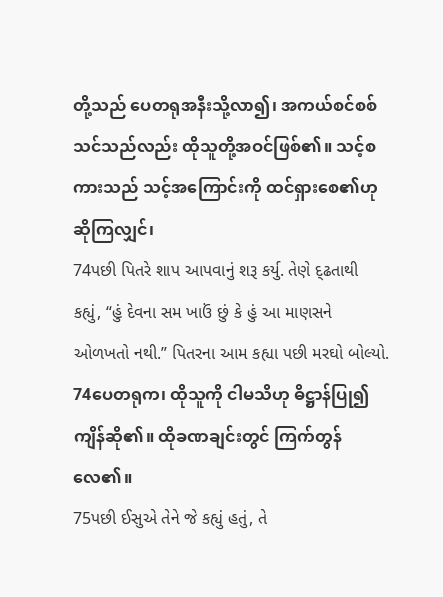တို့သည် ပေတရုအနီးသို့လာ၍၊ အကယ်စင်စစ် သင်သည်လည်း ထိုသူတို့အဝင်ဖြစ်၏။ သင့်စကားသည် သင့်အကြောင်းကို ထင်ရှားစေ၏ဟု ဆိုကြလျှင်၊
74પછી પિતરે શાપ આપવાનું શરૂ કર્યુ. તેણે દ્ઢતાથી કહ્યું, “હું દેવના સમ ખાઉં છું કે હું આ માણસને ઓળખતો નથી.” પિતરના આમ કહ્યા પછી મરઘો બોલ્યો.
74ပေတရုက၊ ထိုသူကို ငါမသိဟု ဓိဋ္ဌာန်ပြု၍ ကျိန်ဆို၏။ ထိုခဏချင်းတွင် ကြက်တွန်လေ၏။
75પછી ઈસુએ તેને જે કહ્યું હતું, તે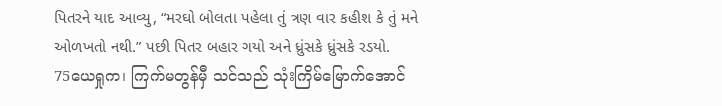પિતરને યાદ આવ્યુ, “મરઘો બોલતા પહેલા તું ત્રણ વાર કહીશ કે તું મને ઓળખતો નથી.” પછી પિતર બહાર ગયો અને ધ્રુંસકે ધ્રુંસકે રડયો.
75ယေရှုက၊ ကြက်မတွန်မှီ သင်သည် သုံးကြိမ်မြောက်အောင်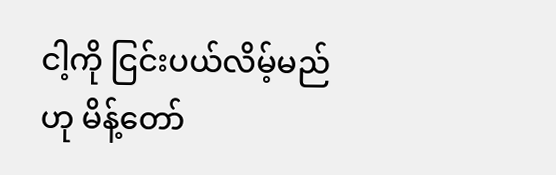ငါ့ကို ငြင်းပယ်လိမ့်မည်ဟု မိန့်တော်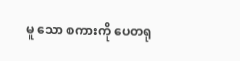မူ သော စကားကို ပေတရု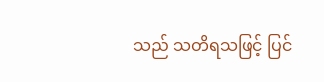သည် သတိရသဖြင့် ပြင်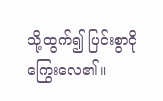သို့ထွက်၍ ပြင်းစွာငိုကြွေးလေ၏။